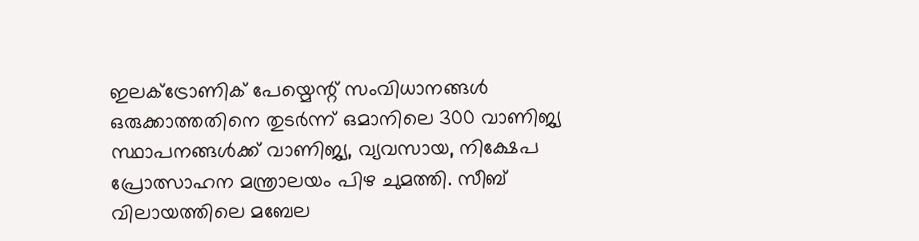ഇലക്ട്രോണിക് പേയ്മെന്റ് സംവിധാനങ്ങൾ ഒരുക്കാത്തതിനെ തുടർന്ന് ഒമാനിലെ 300 വാണിജ്യ സ്ഥാപനങ്ങൾക്ക് വാണിജ്യ, വ്യവസായ, നിക്ഷേപ പ്രോത്സാഹന മന്ത്രാലയം പിഴ ചുമത്തി. സീബ് വിലായത്തിലെ മബേല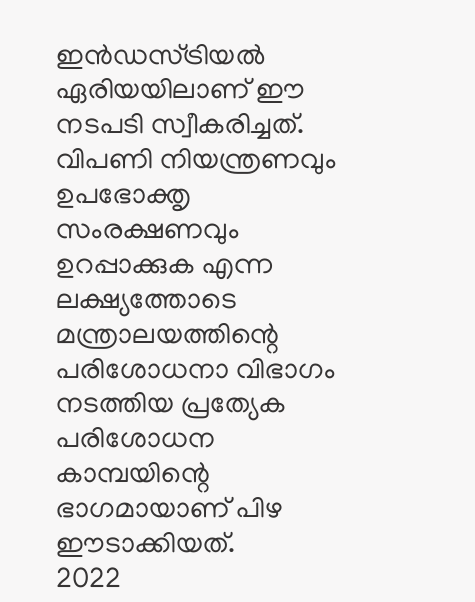ഇൻഡസ്ട്രിയൽ ഏരിയയിലാണ് ഈ നടപടി സ്വീകരിച്ചത്. വിപണി നിയന്ത്രണവും ഉപഭോക്തൃ സംരക്ഷണവും ഉറപ്പാക്കുക എന്ന ലക്ഷ്യത്തോടെ മന്ത്രാലയത്തിന്റെ പരിശോധനാ വിഭാഗം നടത്തിയ പ്രത്യേക പരിശോധന കാമ്പയിന്റെ ഭാഗമായാണ് പിഴ ഈടാക്കിയത്.
2022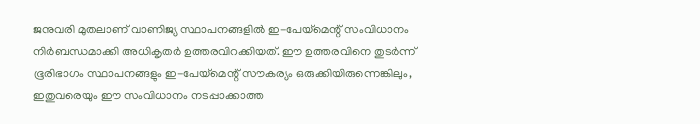ജനുവരി മുതലാണ് വാണിജ്യ സ്ഥാപനങ്ങളിൽ ഇ-പേയ്മെന്റ് സംവിധാനം നിർബന്ധമാക്കി അധികൃതർ ഉത്തരവിറക്കിയത്. ഈ ഉത്തരവിനെ തുടർന്ന് ഭൂരിഭാഗം സ്ഥാപനങ്ങളും ഇ-പേയ്മെന്റ് സൗകര്യം ഒരുക്കിയിരുന്നെങ്കിലും, ഇതുവരെയും ഈ സംവിധാനം നടപ്പാക്കാത്ത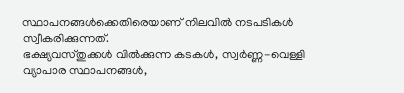സ്ഥാപനങ്ങൾക്കെതിരെയാണ് നിലവിൽ നടപടികൾ സ്വീകരിക്കുന്നത്.
ഭക്ഷ്യവസ്തുക്കൾ വിൽക്കുന്ന കടകൾ, സ്വർണ്ണ-വെള്ളി വ്യാപാര സ്ഥാപനങ്ങൾ,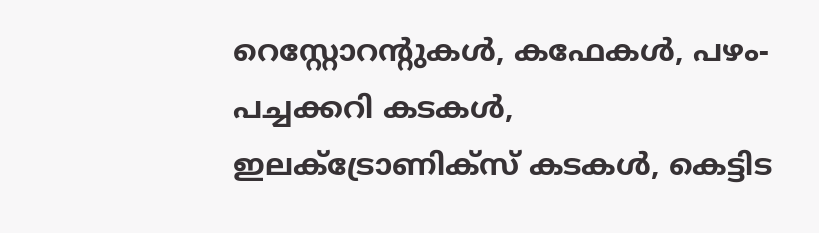റെസ്റ്റോറന്റുകൾ, കഫേകൾ, പഴം-പച്ചക്കറി കടകൾ, ഇലക്ട്രോണിക്സ് കടകൾ, കെട്ടിട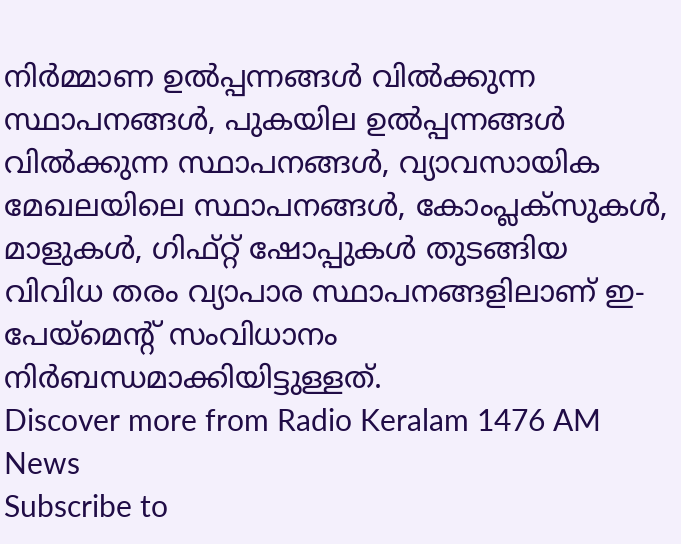നിർമ്മാണ ഉൽപ്പന്നങ്ങൾ വിൽക്കുന്ന സ്ഥാപനങ്ങൾ, പുകയില ഉൽപ്പന്നങ്ങൾ വിൽക്കുന്ന സ്ഥാപനങ്ങൾ, വ്യാവസായിക മേഖലയിലെ സ്ഥാപനങ്ങൾ, കോംപ്ലക്സുകൾ, മാളുകൾ, ഗിഫ്റ്റ് ഷോപ്പുകൾ തുടങ്ങിയ വിവിധ തരം വ്യാപാര സ്ഥാപനങ്ങളിലാണ് ഇ-പേയ്മെന്റ് സംവിധാനം നിർബന്ധമാക്കിയിട്ടുള്ളത്.
Discover more from Radio Keralam 1476 AM News
Subscribe to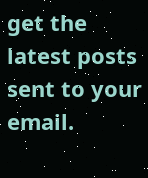get the latest posts sent to your email.